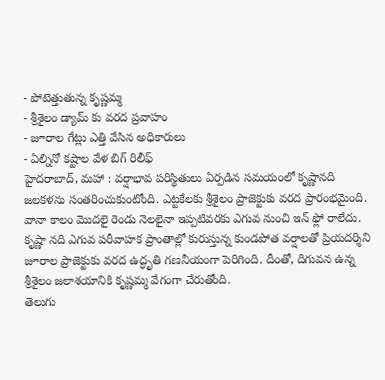- పోటెత్తుతున్న కృష్ణమ్మ
- శ్రీశైలం డ్యామ్ కు వరద ప్రవాహం
- జూరాల గేట్లు ఎత్తి వేసిన అధికారులు
- ఏల్నినో కష్టాల వేళ బిగ్ రిలీఫ్
హైదరాబాద్, మహా : వర్షాభావ పరిస్థితులు ఏర్పడిన సమయంలో కృష్ణానది జలకళను సంతరించుకుంటోంది. ఎట్టకేలకు శ్రీశైలం ప్రాజెక్టుకు వరద ప్రారంభమైంది. వానా కాలం మొదలై రెండు నెలలైనా ఇప్పటివరకు ఎగువ నుంచి ఇన్ ఫ్లో రాలేదు. కృష్ణా నది ఎగువ పరీవాహక ప్రాంతాల్లో కురుస్తున్న కుండపోత వర్షాలతో ప్రియదర్శిని జూరాల ప్రాజెక్టుకు వరద ఉద్ధృతి గణనీయంగా పెరిగింది. దీంతో, దిగువన ఉన్న శ్రీశైలం జలాశయానికి కృష్ణమ్మ వేగంగా చేరుతోంది.
తెలుగు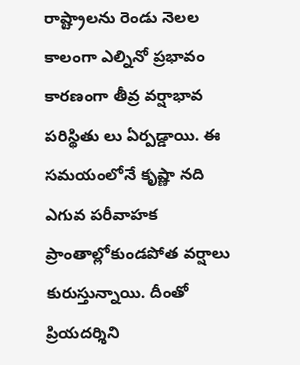రాష్ట్రాలను రెండు నెలల కాలంగా ఎల్నినో ప్రభావం కారణంగా తీవ్ర వర్షాభావ పరిస్థితు లు ఏర్పడ్డాయి. ఈ సమయంలోనే కృష్ణా నది ఎగువ పరీవాహక ప్రాంతాల్లోకుండపోత వర్షాలు కురుస్తున్నాయి. దీంతో ప్రియదర్శిని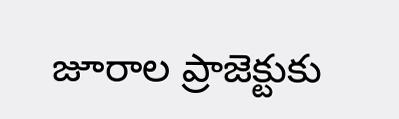జూరాల ప్రాజెక్టుకు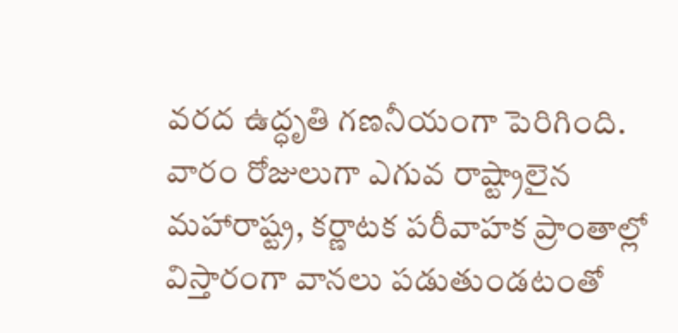వరద ఉద్ధృతి గణనీయంగా పెరిగింది. వారం రోజులుగా ఎగువ రాష్ట్రాలైన మహారాష్ట్ర, కర్ణాటక పరీవాహక ప్రాంతాల్లో విస్తారంగా వానలు పడుతుండటంతో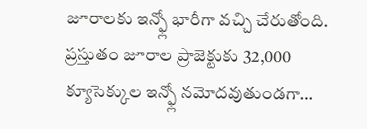జూరాలకు ఇన్ఫ్లో భారీగా వచ్చి చేరుతోంది. ప్రస్తుతం జూరాల ప్రాజెక్టుకు 32,000 క్యూసెక్కుల ఇన్ఫ్లో నమోదవుతుండగా…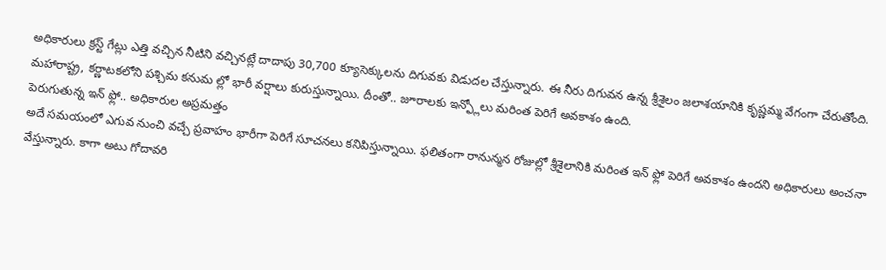అధికారులు క్రస్ట్ గేట్లు ఎత్తి వచ్చిన నీటిని వచ్చినట్లే దాదాపు 30,700 క్యూసెక్కులను దిగువకు విడుదల చేస్తున్నారు. ఈ నీరు దిగువన ఉన్న శ్రీశైలం జలాశయానికి కృష్ణమ్మ వేగంగా చేరుతోంది. మహారాష్ట్ర, కర్ణాటకలోని పశ్చిమ కనుమ ల్లో భారీ వర్షాలు కురుస్తున్నాయి. దీంతో.. జూరాలకు ఇన్ఫ్లోలు మరింత పెరిగే అవకాశం ఉంది.
పెరుగుతున్న ఇన్ ఫ్లో.. అధికారుల అప్రమత్తం
అదే సమయంలో ఎగువ నుంచి వచ్చే ప్రవాహం భారీగా పెరిగే సూచనలు కనిపిస్తున్నాయి. ఫలితంగా రానున్మన రోజుల్లో శ్రీశైలానికి మరింత ఇన్ ఫ్లో పెరిగే అవకాశం ఉందని అధికారులు అంచనా వేస్తున్నారు. కాగా అటు గోదావరి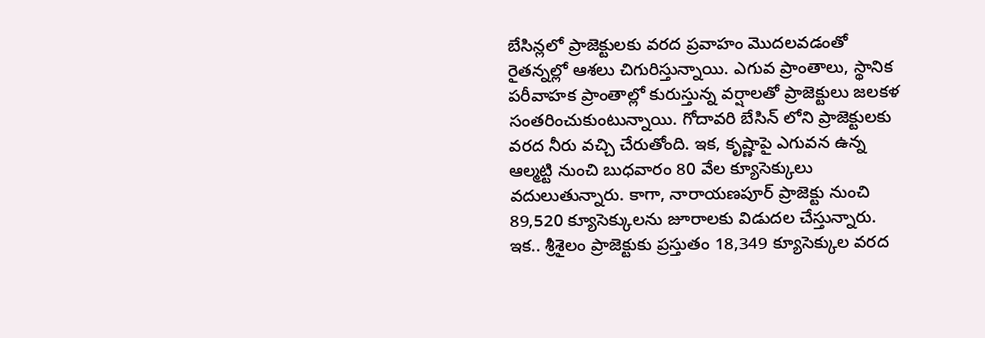బేసిన్లలో ప్రాజెక్టులకు వరద ప్రవాహం మొదలవడంతో రైతన్నల్లో ఆశలు చిగురిస్తున్నాయి. ఎగువ ప్రాంతాలు, స్థానిక పరీవాహక ప్రాంతాల్లో కురుస్తున్న వర్షాలతో ప్రాజెక్టులు జలకళ సంతరించుకుంటున్నాయి. గోదావరి బేసిన్ లోని ప్రాజెక్టులకు వరద నీరు వచ్చి చేరుతోంది. ఇక, కృష్ణాపై ఎగువన ఉన్న ఆల్మట్టి నుంచి బుధవారం 80 వేల క్యూసెక్కులు వదులుతున్నారు. కాగా, నారాయణపూర్ ప్రాజెక్టు నుంచి 89,520 క్యూసెక్కులను జూరాలకు విడుదల చేస్తున్నారు. ఇక.. శ్రీశైలం ప్రాజెక్టుకు ప్రస్తుతం 18,349 క్యూసెక్కుల వరద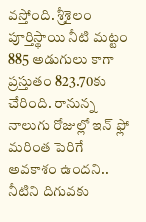వస్తోంది. శ్రీశైలం పూర్తిస్థాయి నీటి మట్టం 885 అడుగులు కాగా ప్రస్తుతం 823.70కు చేరింది. రానున్న నాలుగు రోజుల్లో ఇన్ ఫ్లో మరింత పెరిగే అవకాశం ఉందని.. నీటిని దిగువకు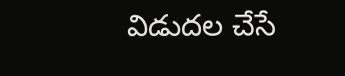విడుదల చేసే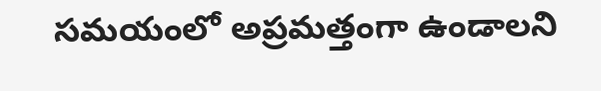సమయంలో అప్రమత్తంగా ఉండాలని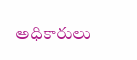అధికారులు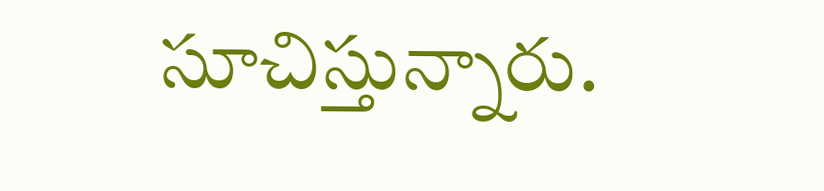సూచిస్తున్నారు.